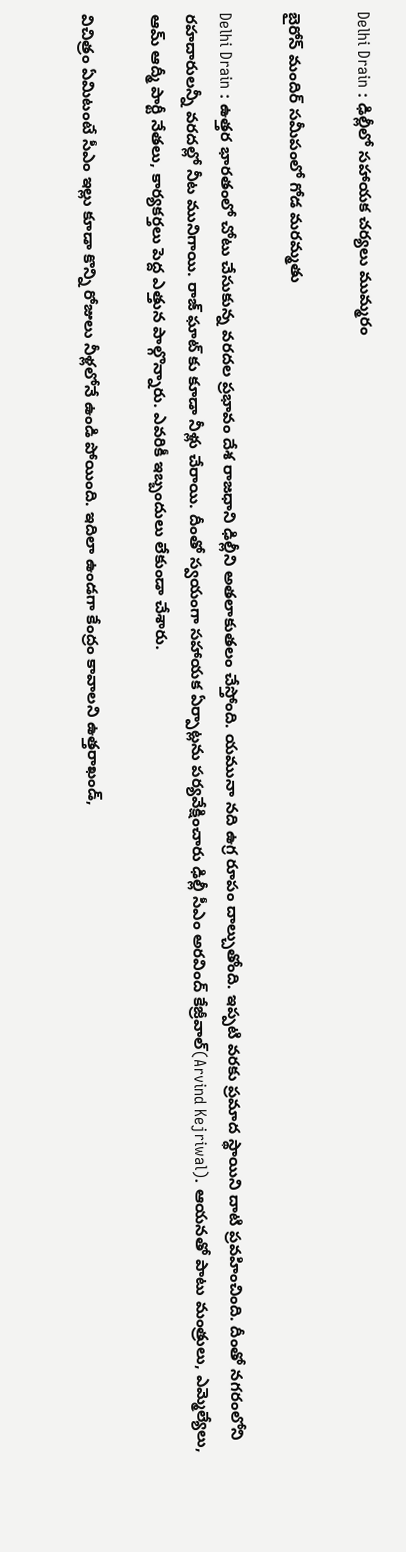Delhi Drain : ఢిల్లీలో స‌హాయ‌క చ‌ర్య‌లు ముమ్మ‌రం

బైరోన్ మందిర్ స‌మీపంలో గోడ మ‌ర‌మ్మ‌తు

Delhi Drain : ఉత్త‌ర భార‌తంలో చోటు చేసుకున్న వ‌ర‌ద‌ల ప్ర‌భావం దేశ రాజ‌ధాని ఢిల్లీని అత‌లాకుత‌లం చేస్తోంది. య‌మునా న‌ది ఉగ్ర రూపం దాల్చుతోంది. ఇప్ప‌టి వ‌ర‌కు ప్ర‌మాద స్థాయిని దాటి ప్ర‌వ‌హించింది. దీంతో న‌గ‌రంలోని ర‌హ‌దారుల‌న్నీ వ‌ర‌ద‌ల్లో నీట మునిగాయి. రాజ్ ఘాట్ కు కూడా నీళ్లు చేరాయి. దీంతో స్వ‌యంగా స‌హాయ‌క ఏర్పాట్ల‌ను ప‌ర్య‌వేక్షించారు ఢిల్లీ సీఎం అర‌వింద్ కేజ్రీవాల్(Arvind Kejriwal). ఆయ‌న‌తో పాటు మంత్రులు, ఎమ్మెల్యేలు, ఆమ్ ఆద్మీ పార్టీ నేత‌లు, కార్య‌క‌ర్త‌లు పెద్ద ఎత్తున పాల్గొన్నారు. ఎవ‌రికీ ఇబ్బందులు లేకుండా చేశారు.

విచిత్రం ఏమిటంటే సీఎం ఇల్లు కూడా కొన్ని రోజులు నీళ్ల‌లోనే ఉండి పోయింది. ఇదిలా ఉండ‌గా కేంద్రం కావాల‌ని ఉత్త‌రాఖండ్,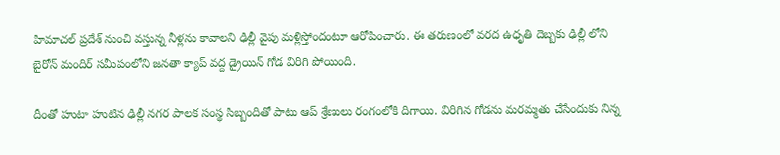హిమాచ‌ల్ ప్ర‌దేశ్ నుంచి వ‌స్తున్న నీళ్ల‌ను కావాల‌ని ఢిల్లీ వైపు మ‌ళ్లిస్తోందంటూ ఆరోపించారు. ఈ త‌రుణంలో వ‌ర‌ద ఉధృతి దెబ్బ‌కు ఢిల్లీ లోని బైరోన్ మందిర్ స‌మీపంలోని జన‌తా క్యాప్ వ‌ద్ద డ్రైయిన్ గోడ విరిగి పోయింది.

దీంతో హుటా హుటిన ఢిల్లీ న‌గ‌ర పాల‌క సంస్థ సిబ్బందితో పాటు ఆప్ శ్రేణులు రంగంలోకి దిగాయి. విరిగిన గోడ‌ను మ‌ర‌మ్మ‌తు చేసేందుకు నిన్న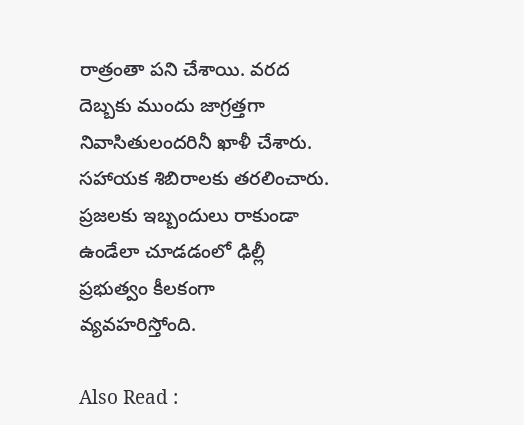రాత్రంతా ప‌ని చేశాయి. వ‌ర‌ద దెబ్బ‌కు ముందు జాగ్ర‌త్త‌గా నివాసితులంద‌రినీ ఖాళీ చేశారు. స‌హాయ‌క శిబిరాల‌కు త‌ర‌లించారు. ప్ర‌జ‌ల‌కు ఇబ్బందులు రాకుండా ఉండేలా చూడ‌డంలో ఢిల్లీ ప్ర‌భుత్వం కీల‌కంగా వ్య‌వ‌హ‌రిస్తోంది.

Also Read :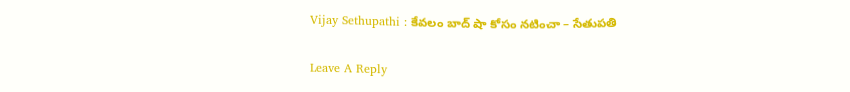Vijay Sethupathi : కేవ‌లం బాద్ షా కోసం న‌టించా – సేతుప‌తి

Leave A Reply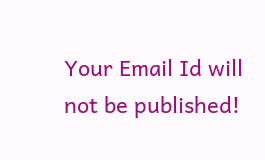Your Email Id will not be published!